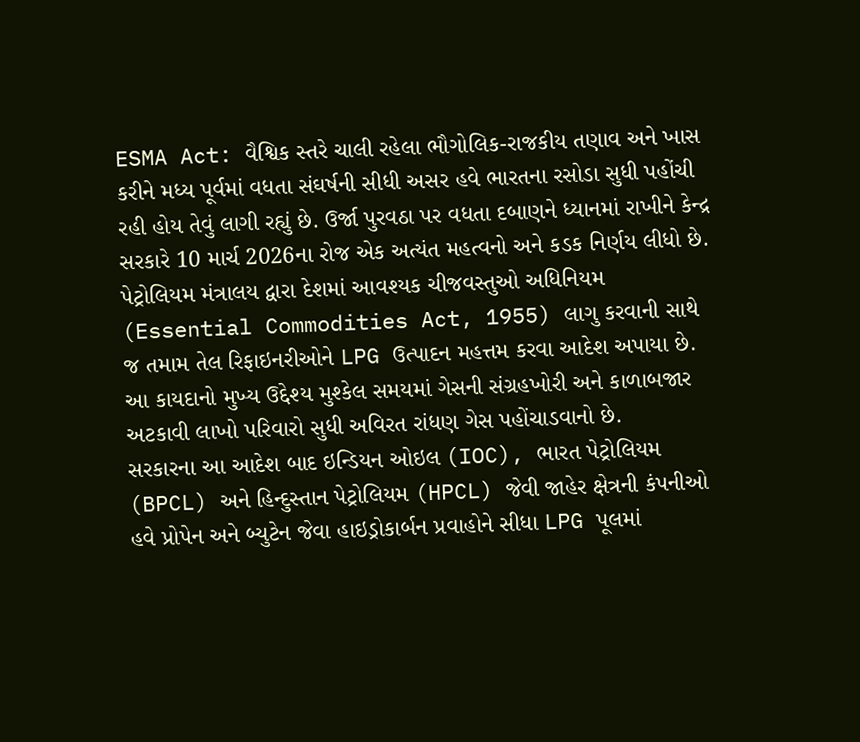ESMA Act: વૈશ્વિક સ્તરે ચાલી રહેલા ભૌગોલિક-રાજકીય તણાવ અને ખાસ કરીને મધ્ય પૂર્વમાં વધતા સંઘર્ષની સીધી અસર હવે ભારતના રસોડા સુધી પહોંચી રહી હોય તેવું લાગી રહ્યું છે. ઉર્જા પુરવઠા પર વધતા દબાણને ધ્યાનમાં રાખીને કેન્દ્ર સરકારે 10 માર્ચ 2026ના રોજ એક અત્યંત મહત્વનો અને કડક નિર્ણય લીધો છે. પેટ્રોલિયમ મંત્રાલય દ્વારા દેશમાં આવશ્યક ચીજવસ્તુઓ અધિનિયમ (Essential Commodities Act, 1955) લાગુ કરવાની સાથે જ તમામ તેલ રિફાઇનરીઓને LPG ઉત્પાદન મહત્તમ કરવા આદેશ અપાયા છે. આ કાયદાનો મુખ્ય ઉદ્દેશ્ય મુશ્કેલ સમયમાં ગેસની સંગ્રહખોરી અને કાળાબજાર અટકાવી લાખો પરિવારો સુધી અવિરત રાંધણ ગેસ પહોંચાડવાનો છે.
સરકારના આ આદેશ બાદ ઇન્ડિયન ઓઇલ (IOC), ભારત પેટ્રોલિયમ (BPCL) અને હિન્દુસ્તાન પેટ્રોલિયમ (HPCL) જેવી જાહેર ક્ષેત્રની કંપનીઓ હવે પ્રોપેન અને બ્યુટેન જેવા હાઇડ્રોકાર્બન પ્રવાહોને સીધા LPG પૂલમાં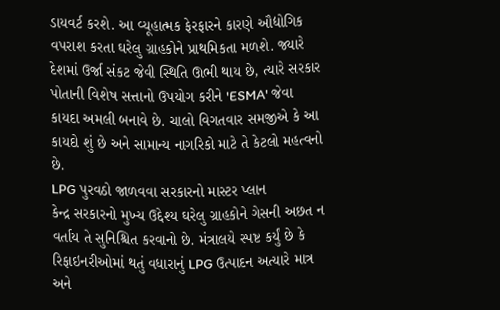ડાયવર્ટ કરશે. આ વ્યૂહાત્મક ફેરફારને કારણે ઔદ્યોગિક વપરાશ કરતા ઘરેલુ ગ્રાહકોને પ્રાથમિકતા મળશે. જ્યારે દેશમાં ઉર્જા સંકટ જેવી સ્થિતિ ઊભી થાય છે, ત્યારે સરકાર પોતાની વિશેષ સત્તાનો ઉપયોગ કરીને 'ESMA' જેવા કાયદા અમલી બનાવે છે. ચાલો વિગતવાર સમજીએ કે આ કાયદો શું છે અને સામાન્ય નાગરિકો માટે તે કેટલો મહત્વનો છે.
LPG પુરવઠો જાળવવા સરકારનો માસ્ટર પ્લાન
કેન્દ્ર સરકારનો મુખ્ય ઉદ્દેશ્ય ઘરેલુ ગ્રાહકોને ગેસની અછત ન વર્તાય તે સુનિશ્ચિત કરવાનો છે. મંત્રાલયે સ્પષ્ટ કર્યું છે કે રિફાઇનરીઓમાં થતું વધારાનું LPG ઉત્પાદન અત્યારે માત્ર અને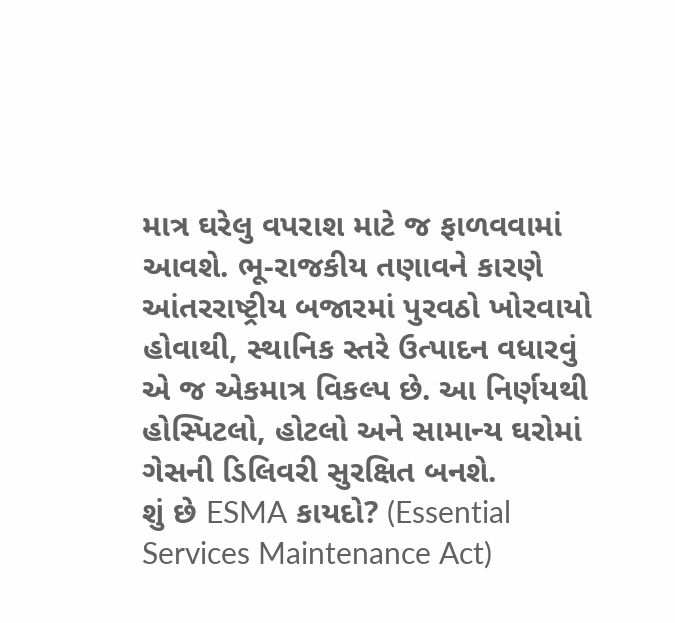માત્ર ઘરેલુ વપરાશ માટે જ ફાળવવામાં આવશે. ભૂ-રાજકીય તણાવને કારણે આંતરરાષ્ટ્રીય બજારમાં પુરવઠો ખોરવાયો હોવાથી, સ્થાનિક સ્તરે ઉત્પાદન વધારવું એ જ એકમાત્ર વિકલ્પ છે. આ નિર્ણયથી હોસ્પિટલો, હોટલો અને સામાન્ય ઘરોમાં ગેસની ડિલિવરી સુરક્ષિત બનશે.
શું છે ESMA કાયદો? (Essential Services Maintenance Act)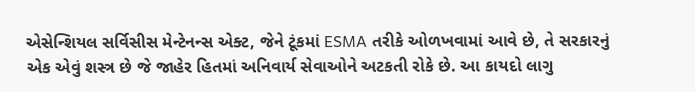એસેન્શિયલ સર્વિસીસ મેન્ટેનન્સ એક્ટ, જેને ટૂંકમાં ESMA તરીકે ઓળખવામાં આવે છે, તે સરકારનું એક એવું શસ્ત્ર છે જે જાહેર હિતમાં અનિવાર્ય સેવાઓને અટકતી રોકે છે. આ કાયદો લાગુ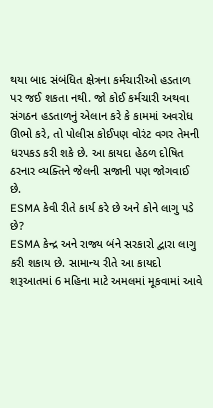થયા બાદ સંબંધિત ક્ષેત્રના કર્મચારીઓ હડતાળ પર જઈ શકતા નથી. જો કોઈ કર્મચારી અથવા સંગઠન હડતાળનું એલાન કરે કે કામમાં અવરોધ ઊભો કરે, તો પોલીસ કોઈપણ વોરંટ વગર તેમની ધરપકડ કરી શકે છે. આ કાયદા હેઠળ દોષિત ઠરનાર વ્યક્તિને જેલની સજાની પણ જોગવાઈ છે.
ESMA કેવી રીતે કાર્ય કરે છે અને કોને લાગુ પડે છે?
ESMA કેન્દ્ર અને રાજ્ય બંને સરકારો દ્વારા લાગુ કરી શકાય છે. સામાન્ય રીતે આ કાયદો શરૂઆતમાં 6 મહિના માટે અમલમાં મૂકવામાં આવે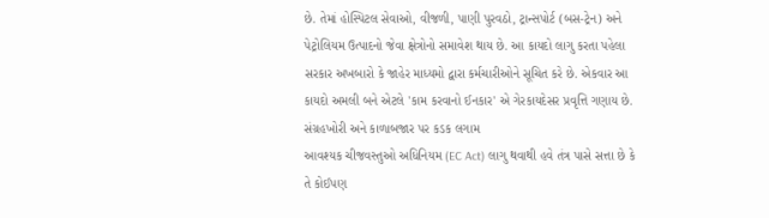છે. તેમાં હોસ્પિટલ સેવાઓ, વીજળી, પાણી પુરવઠો, ટ્રાન્સપોર્ટ (બસ-ટ્રેન) અને પેટ્રોલિયમ ઉત્પાદનો જેવા ક્ષેત્રોનો સમાવેશ થાય છે. આ કાયદો લાગુ કરતા પહેલા સરકાર અખબારો કે જાહેર માધ્યમો દ્વારા કર્મચારીઓને સૂચિત કરે છે. એકવાર આ કાયદો અમલી બને એટલે 'કામ કરવાનો ઈનકાર' એ ગેરકાયદેસર પ્રવૃત્તિ ગણાય છે.
સંગ્રહખોરી અને કાળાબજાર પર કડક લગામ
આવશ્યક ચીજવસ્તુઓ અધિનિયમ (EC Act) લાગુ થવાથી હવે તંત્ર પાસે સત્તા છે કે તે કોઈપણ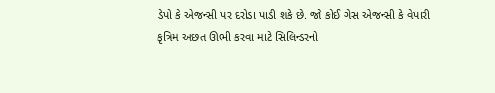ડેપો કે એજન્સી પર દરોડા પાડી શકે છે. જો કોઈ ગેસ એજન્સી કે વેપારી કૃત્રિમ અછત ઊભી કરવા માટે સિલિન્ડરનો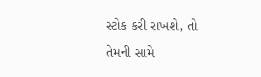સ્ટોક કરી રાખશે, તો તેમની સામે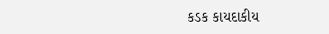કડક કાયદાકીય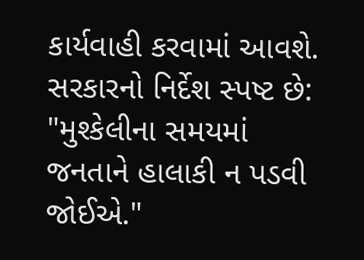કાર્યવાહી કરવામાં આવશે. સરકારનો નિર્દેશ સ્પષ્ટ છે: "મુશ્કેલીના સમયમાં જનતાને હાલાકી ન પડવી જોઈએ."